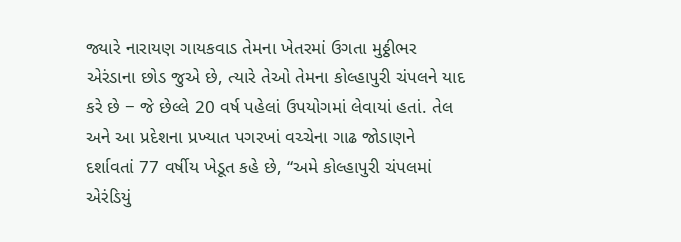જ્યારે નારાયણ ગાયકવાડ તેમના ખેતરમાં ઉગતા મુઠ્ઠીભર એરંડાના છોડ જુએ છે, ત્યારે તેઓ તેમના કોલ્હાપુરી ચંપલને યાદ કરે છે − જે છેલ્લે 20 વર્ષ પહેલાં ઉપયોગમાં લેવાયાં હતાં. તેલ અને આ પ્રદેશના પ્રખ્યાત પગરખાં વચ્ચેના ગાઢ જોડાણને દર્શાવતાં 77 વર્ષીય ખેડૂત કહે છે, “અમે કોલ્હાપુરી ચંપલમાં એરંડિયું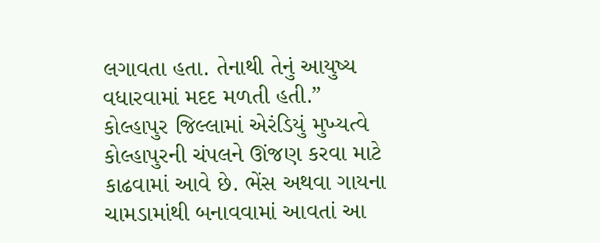લગાવતા હતા. તેનાથી તેનું આયુષ્ય વધારવામાં મદદ મળતી હતી.”
કોલ્હાપુર જિલ્લામાં એરંડિયું મુખ્યત્વે કોલ્હાપુરની ચંપલને ઊંજણ કરવા માટે કાઢવામાં આવે છે. ભેંસ અથવા ગાયના ચામડામાંથી બનાવવામાં આવતાં આ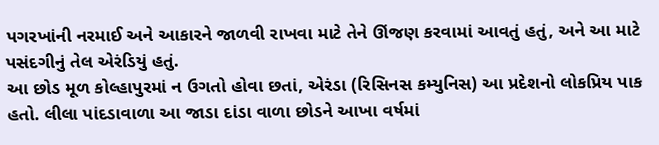પગરખાંની નરમાઈ અને આકારને જાળવી રાખવા માટે તેને ઊંજણ કરવામાં આવતું હતું, અને આ માટે પસંદગીનું તેલ એરંડિયું હતું.
આ છોડ મૂળ કોલ્હાપુરમાં ન ઉગતો હોવા છતાં, એરંડા (રિસિનસ કમ્યુનિસ) આ પ્રદેશનો લોકપ્રિય પાક હતો. લીલા પાંદડાવાળા આ જાડા દાંડા વાળા છોડને આખા વર્ષમાં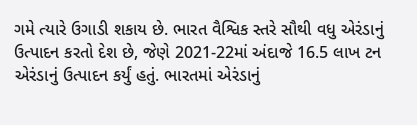ગમે ત્યારે ઉગાડી શકાય છે. ભારત વૈશ્વિક સ્તરે સૌથી વધુ એરંડાનું ઉત્પાદન કરતો દેશ છે, જેણે 2021-22માં અંદાજે 16.5 લાખ ટન એરંડાનું ઉત્પાદન કર્યું હતું. ભારતમાં એરંડાનું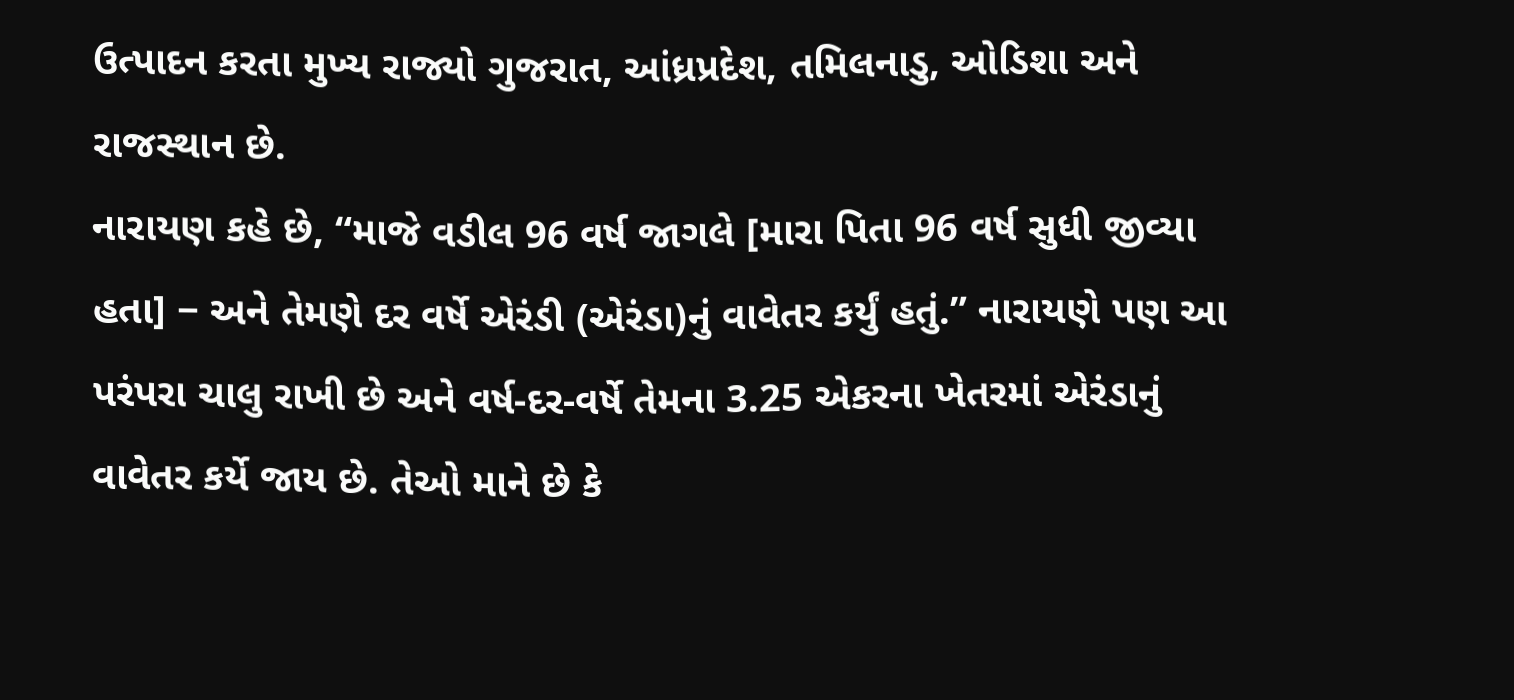ઉત્પાદન કરતા મુખ્ય રાજ્યો ગુજરાત, આંધ્રપ્રદેશ, તમિલનાડુ, ઓડિશા અને રાજસ્થાન છે.
નારાયણ કહે છે, “માજે વડીલ 96 વર્ષ જાગલે [મારા પિતા 96 વર્ષ સુધી જીવ્યા હતા] − અને તેમણે દર વર્ષે એરંડી (એરંડા)નું વાવેતર કર્યું હતું.” નારાયણે પણ આ પરંપરા ચાલુ રાખી છે અને વર્ષ-દર-વર્ષે તેમના 3.25 એકરના ખેતરમાં એરંડાનું વાવેતર કર્યે જાય છે. તેઓ માને છે કે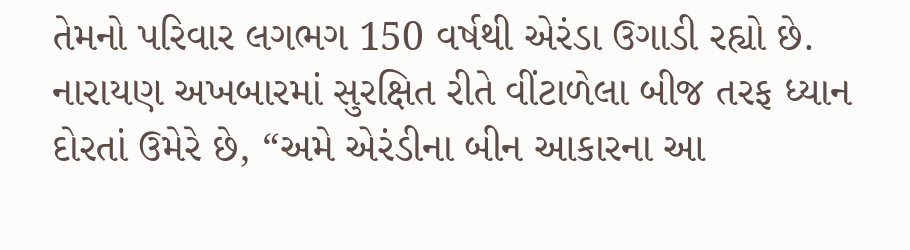તેમનો પરિવાર લગભગ 150 વર્ષથી એરંડા ઉગાડી રહ્યો છે. નારાયણ અખબારમાં સુરક્ષિત રીતે વીંટાળેલા બીજ તરફ ધ્યાન દોરતાં ઉમેરે છે, “અમે એરંડીના બીન આકારના આ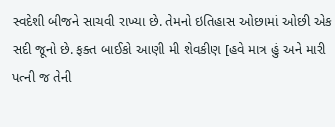સ્વદેશી બીજને સાચવી રાખ્યા છે. તેમનો ઇતિહાસ ઓછામાં ઓછી એક સદી જૂનો છે. ફક્ત બાઈકો આણી મી શેવકીણ [હવે માત્ર હું અને મારી પત્ની જ તેની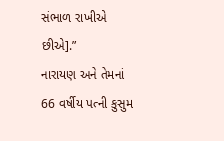સંભાળ રાખીએ છીએ].”
નારાયણ અને તેમનાં 66 વર્ષીય પત્ની કુસુમ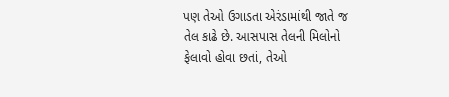પણ તેઓ ઉગાડતા એરંડામાંથી જાતે જ તેલ કાઢે છે. આસપાસ તેલની મિલોનો ફેલાવો હોવા છતાં, તેઓ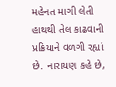મહેનત માગી લેતી હાથથી તેલ કાઢવાની પ્રક્રિયાને વળગી રહ્યાં છે. નારાયણ કહે છે,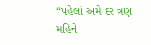“પહેલાં અમે દર ત્રણ મહિને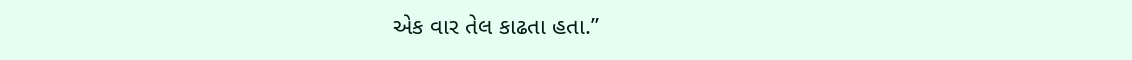એક વાર તેલ કાઢતા હતા.”